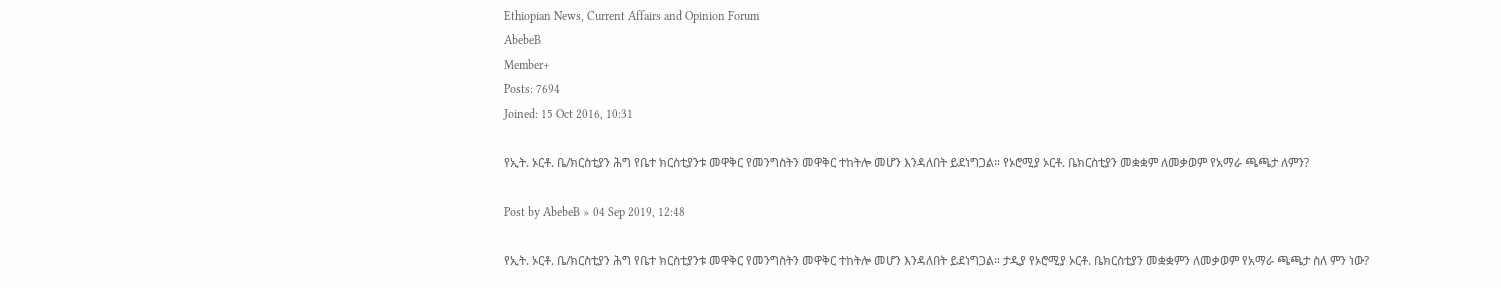Ethiopian News, Current Affairs and Opinion Forum
AbebeB
Member+
Posts: 7694
Joined: 15 Oct 2016, 10:31

የኢት. ኦርቶ. ቤ/ክርስቲያን ሕግ የቤተ ክርስቲያንቱ መዋቅር የመንግስትን መዋቅር ተከትሎ መሆን እንዳለበት ይደነግጋል። የኦሮሚያ ኦርቶ. ቤክርስቲያን መቋቋም ለመቃወም የአማራ ጫጫታ ለምን?

Post by AbebeB » 04 Sep 2019, 12:48

የኢት. ኦርቶ. ቤ/ክርስቲያን ሕግ የቤተ ክርስቲያንቱ መዋቅር የመንግስትን መዋቅር ተከትሎ መሆን እንዳለበት ይደነግጋል። ታዲያ የኦሮሚያ ኦርቶ. ቤክርስቲያን መቋቋምን ለመቃወም የአማራ ጫጫታ ስለ ምን ነው?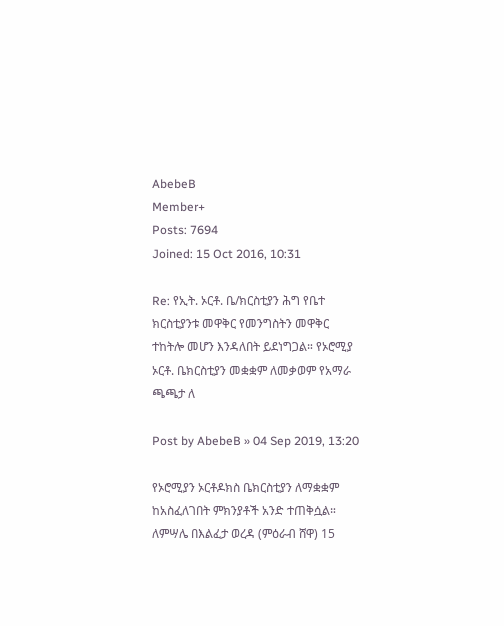AbebeB
Member+
Posts: 7694
Joined: 15 Oct 2016, 10:31

Re: የኢት. ኦርቶ. ቤ/ክርስቲያን ሕግ የቤተ ክርስቲያንቱ መዋቅር የመንግስትን መዋቅር ተከትሎ መሆን እንዳለበት ይደነግጋል። የኦሮሚያ ኦርቶ. ቤክርስቲያን መቋቋም ለመቃወም የአማራ ጫጫታ ለ

Post by AbebeB » 04 Sep 2019, 13:20

የኦሮሚያን ኦርቶዶክስ ቤክርስቲያን ለማቋቋም ከአስፈለገበት ምክንያቶች አንድ ተጠቅሷል። ለምሣሌ በእልፈታ ወረዳ (ምዕራብ ሸዋ) 15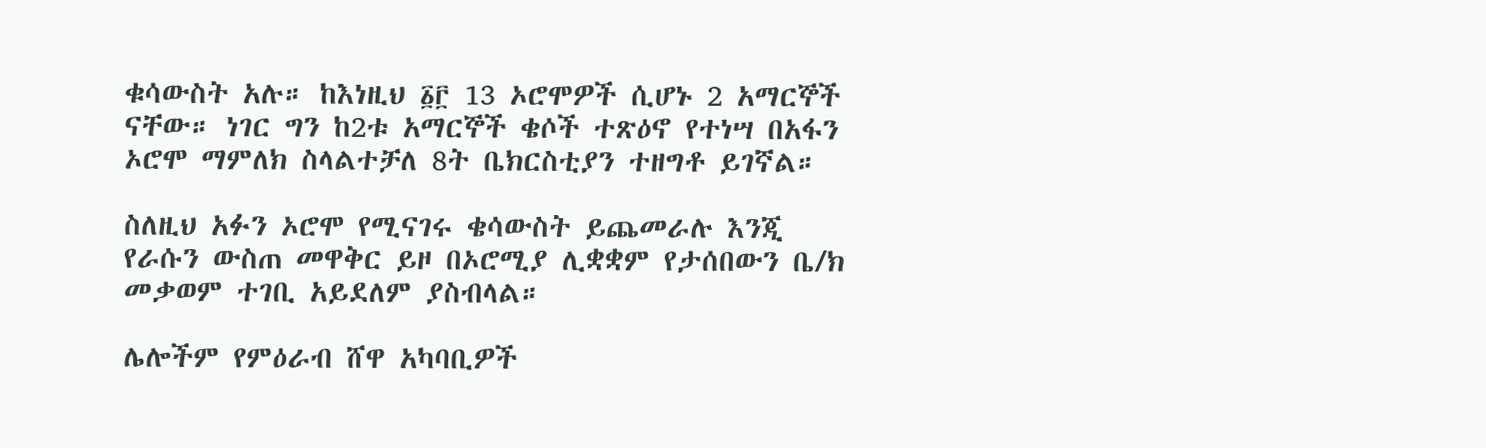ቁሳውስት አሉ። ከእነዚህ ፩፫ 13 ኦሮሞዎች ሲሆኑ 2 አማርኞች ናቸው። ነገር ግን ከ2ቱ አማርኞች ቄሶች ተጽዕኖ የተነሣ በአፋን ኦሮሞ ማምለክ ስላልተቻለ 8ት ቤክርስቲያን ተዘግቶ ይገኛል።

ስለዚህ አፉን ኦሮሞ የሚናገሩ ቄሳውስት ይጨመራሉ እንጂ የራሱን ውስጠ መዋቅር ይዞ በኦሮሚያ ሊቋቋም የታሰበውን ቤ/ክ መቃወም ተገቢ አይደለም ያስብላል።

ሌሎችም የምዕራብ ሸዋ አካባቢዎች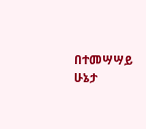በተመሣሣይ ሁኔታ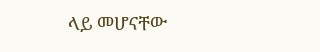ላይ መሆናቸው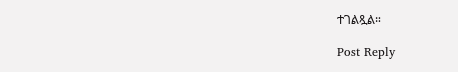ተገልጿል።

Post Reply